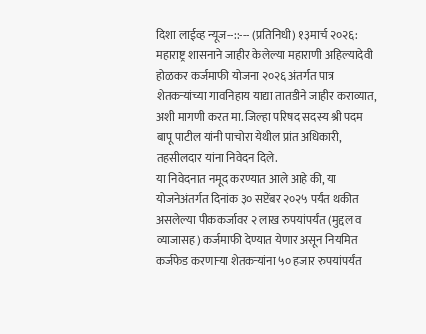दिशा लाईव्ह न्यूज--::--- (प्रतिनिधी) १३मार्च २०२६: महाराष्ट्र शासनाने जाहीर केलेल्या महाराणी अहिल्यादेवी होळकर कर्जमाफी योजना २०२६ अंतर्गत पात्र शेतकऱ्यांच्या गावनिहाय याद्या तातडीने जाहीर कराव्यात, अशी मागणी करत मा. जिल्हा परिषद सदस्य श्री पदम बापू पाटील यांनी पाचोरा येथील प्रांत अधिकारी, तहसीलदार यांना निवेदन दिले.
या निवेदनात नमूद करण्यात आले आहे की, या योजनेअंतर्गत दिनांक ३० सप्टेंबर २०२५ पर्यंत थकीत असलेल्या पीककर्जावर २ लाख रुपयांपर्यंत (मुद्दल व व्याजासह) कर्जमाफी देण्यात येणार असून नियमित कर्जफेड करणाऱ्या शेतकऱ्यांना ५० हजार रुपयांपर्यंत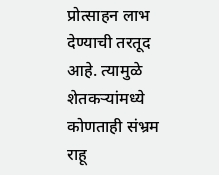प्रोत्साहन लाभ देण्याची तरतूद आहे. त्यामुळे शेतकऱ्यांमध्ये कोणताही संभ्रम राहू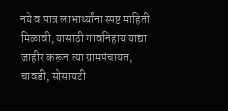नये व पात्र लाभार्थ्यांना स्पष्ट माहिती मिळावी, यासाठी गावनिहाय याद्या जाहीर करून त्या ग्रामपंचायत, चावडी, सोसायटी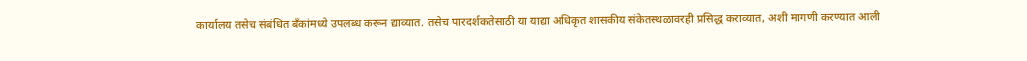कार्यालय तसेच संबंधित बँकांमध्ये उपलब्ध करून द्याव्यात. तसेच पारदर्शकतेसाठी या याद्या अधिकृत शासकीय संकेतस्थळावरही प्रसिद्ध कराव्यात, अशी मागणी करण्यात आली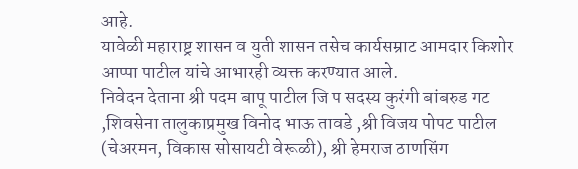आहे.
यावेळी महाराष्ट्र शासन व युती शासन तसेच कार्यसम्राट आमदार किशोर आप्पा पाटील यांचे आभारही व्यक्त करण्यात आले.
निवेदन देताना श्री पदम बापू पाटील जि प सदस्य कुरंगी बांबरुड गट ,शिवसेना तालुकाप्रमुख विनोद भाऊ तावडे ,श्री विजय पोपट पाटील (चेअरमन, विकास सोसायटी वेरूळी), श्री हेमराज ठाणसिंग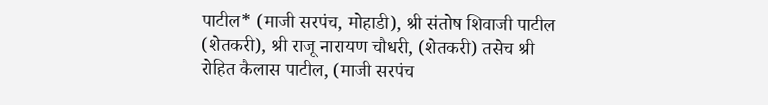पाटील* (माजी सरपंच, मोहाडी), श्री संतोष शिवाजी पाटील (शेतकरी), श्री राजू नारायण चौधरी, (शेतकरी) तसेच श्री रोहित कैलास पाटील, (माजी सरपंच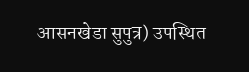आसनखेडा सुपुत्र) उपस्थित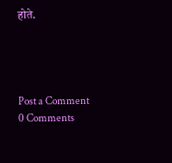होते.




Post a Comment
0 Comments